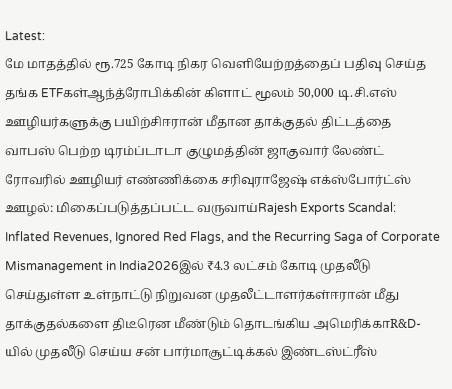Latest:
மே மாதத்தில் ரூ.725 கோடி நிகர வெளியேற்றத்தைப் பதிவு செய்த தங்க ETFகள்ஆந்த்ரோபிக்கின் கிளாட் மூலம் 50,000 டி.சி.எஸ் ஊழியர்களுக்கு பயிற்சிஈரான் மீதான தாக்குதல் திட்டத்தை வாபஸ் பெற்ற டிரம்ப்டாடா குழுமத்தின் ஜாகுவார் லேண்ட் ரோவரில் ஊழியர் எண்ணிக்கை சரிவுராஜேஷ் எக்ஸ்போர்ட்ஸ் ஊழல்: மிகைப்படுத்தப்பட்ட வருவாய்Rajesh Exports Scandal: Inflated Revenues, Ignored Red Flags, and the Recurring Saga of Corporate Mismanagement in India2026இல் ₹4.3 லட்சம் கோடி முதலீடு செய்துள்ள உள்நாட்டு நிறுவன முதலீட்டாளர்கள்ஈரான் மீது தாக்குதல்களை திடீரென மீண்டும் தொடங்கிய அமெரிக்காR&D-யில் முதலீடு செய்ய சன் பார்மாசூட்டிக்கல் இண்டஸ்ட்ரீஸ்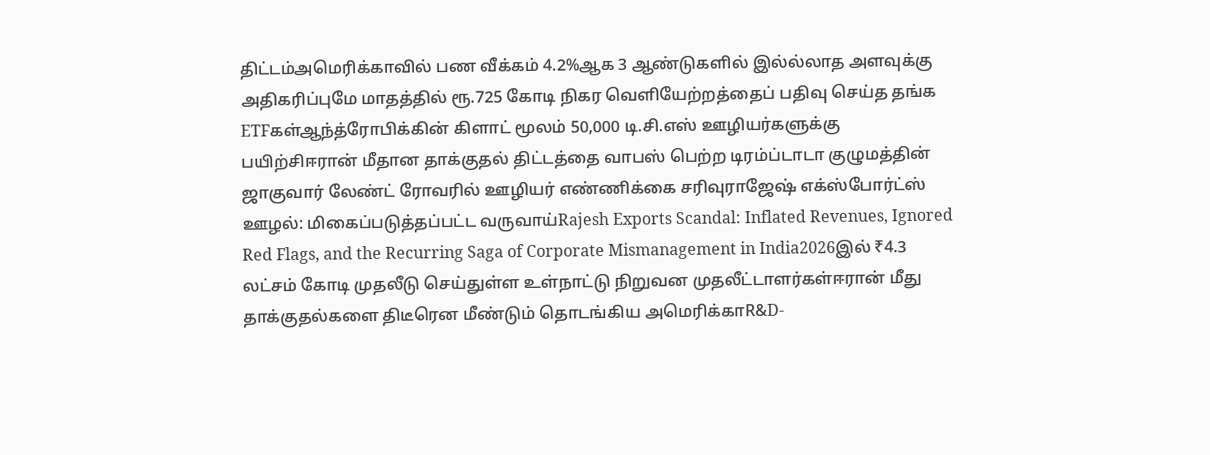திட்டம்அமெரிக்காவில் பண வீக்கம் 4.2%ஆக 3 ஆண்டுகளில் இல்ல்லாத அளவுக்கு அதிகரிப்புமே மாதத்தில் ரூ.725 கோடி நிகர வெளியேற்றத்தைப் பதிவு செய்த தங்க ETFகள்ஆந்த்ரோபிக்கின் கிளாட் மூலம் 50,000 டி.சி.எஸ் ஊழியர்களுக்கு பயிற்சிஈரான் மீதான தாக்குதல் திட்டத்தை வாபஸ் பெற்ற டிரம்ப்டாடா குழுமத்தின் ஜாகுவார் லேண்ட் ரோவரில் ஊழியர் எண்ணிக்கை சரிவுராஜேஷ் எக்ஸ்போர்ட்ஸ் ஊழல்: மிகைப்படுத்தப்பட்ட வருவாய்Rajesh Exports Scandal: Inflated Revenues, Ignored Red Flags, and the Recurring Saga of Corporate Mismanagement in India2026இல் ₹4.3 லட்சம் கோடி முதலீடு செய்துள்ள உள்நாட்டு நிறுவன முதலீட்டாளர்கள்ஈரான் மீது தாக்குதல்களை திடீரென மீண்டும் தொடங்கிய அமெரிக்காR&D-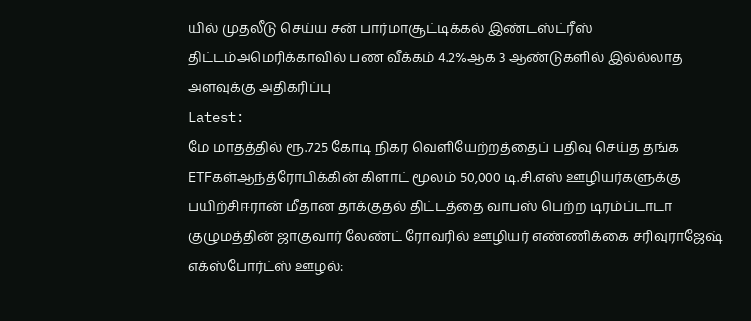யில் முதலீடு செய்ய சன் பார்மாசூட்டிக்கல் இண்டஸ்ட்ரீஸ் திட்டம்அமெரிக்காவில் பண வீக்கம் 4.2%ஆக 3 ஆண்டுகளில் இல்ல்லாத அளவுக்கு அதிகரிப்பு
Latest:
மே மாதத்தில் ரூ.725 கோடி நிகர வெளியேற்றத்தைப் பதிவு செய்த தங்க ETFகள்ஆந்த்ரோபிக்கின் கிளாட் மூலம் 50,000 டி.சி.எஸ் ஊழியர்களுக்கு பயிற்சிஈரான் மீதான தாக்குதல் திட்டத்தை வாபஸ் பெற்ற டிரம்ப்டாடா குழுமத்தின் ஜாகுவார் லேண்ட் ரோவரில் ஊழியர் எண்ணிக்கை சரிவுராஜேஷ் எக்ஸ்போர்ட்ஸ் ஊழல்: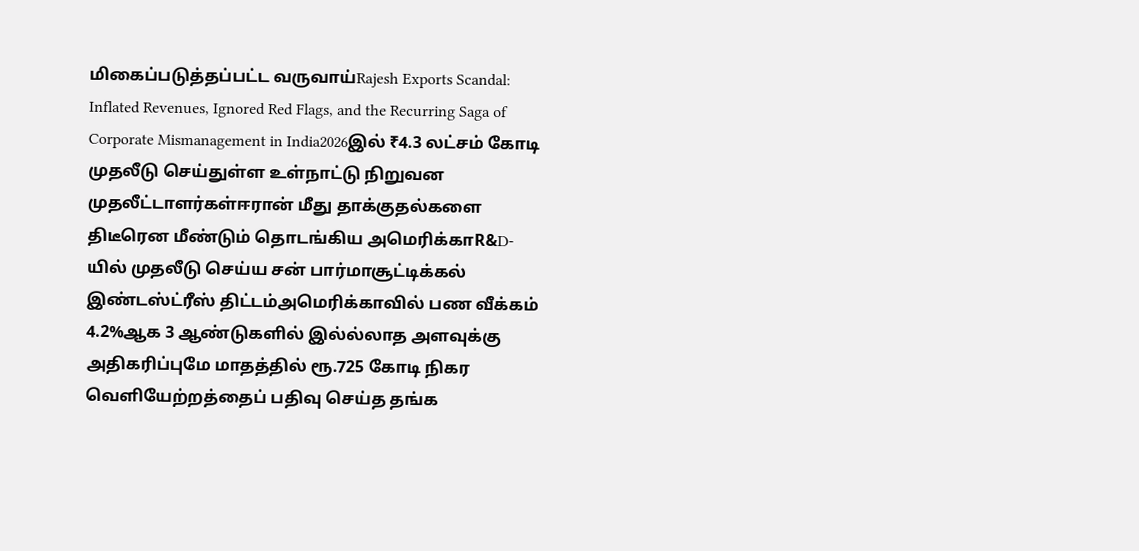மிகைப்படுத்தப்பட்ட வருவாய்Rajesh Exports Scandal: Inflated Revenues, Ignored Red Flags, and the Recurring Saga of Corporate Mismanagement in India2026இல் ₹4.3 லட்சம் கோடி முதலீடு செய்துள்ள உள்நாட்டு நிறுவன முதலீட்டாளர்கள்ஈரான் மீது தாக்குதல்களை திடீரென மீண்டும் தொடங்கிய அமெரிக்காR&D-யில் முதலீடு செய்ய சன் பார்மாசூட்டிக்கல் இண்டஸ்ட்ரீஸ் திட்டம்அமெரிக்காவில் பண வீக்கம் 4.2%ஆக 3 ஆண்டுகளில் இல்ல்லாத அளவுக்கு அதிகரிப்புமே மாதத்தில் ரூ.725 கோடி நிகர வெளியேற்றத்தைப் பதிவு செய்த தங்க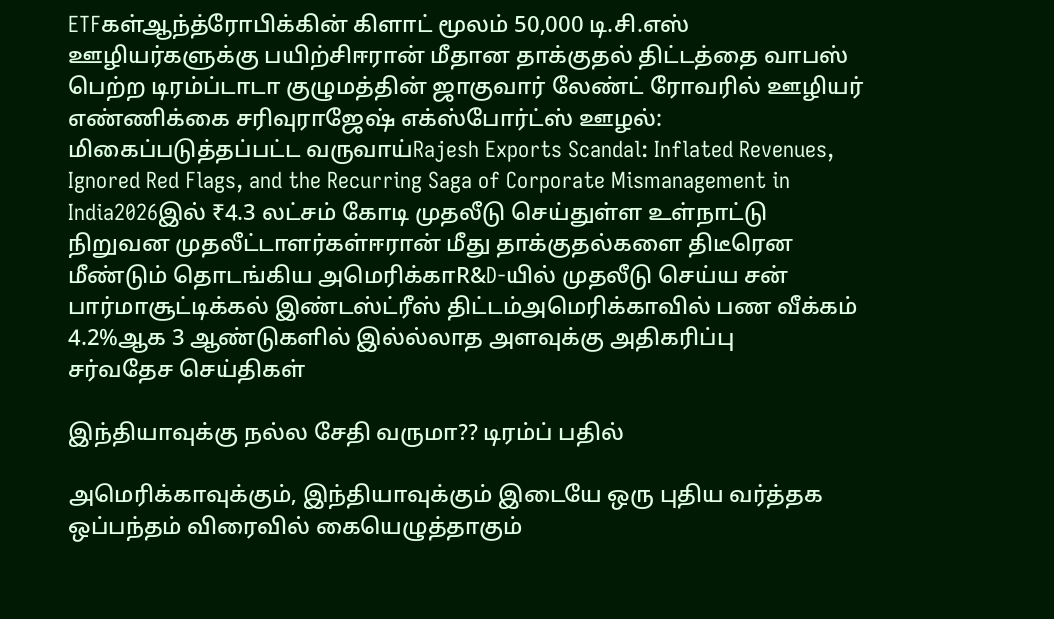ETFகள்ஆந்த்ரோபிக்கின் கிளாட் மூலம் 50,000 டி.சி.எஸ் ஊழியர்களுக்கு பயிற்சிஈரான் மீதான தாக்குதல் திட்டத்தை வாபஸ் பெற்ற டிரம்ப்டாடா குழுமத்தின் ஜாகுவார் லேண்ட் ரோவரில் ஊழியர் எண்ணிக்கை சரிவுராஜேஷ் எக்ஸ்போர்ட்ஸ் ஊழல்: மிகைப்படுத்தப்பட்ட வருவாய்Rajesh Exports Scandal: Inflated Revenues, Ignored Red Flags, and the Recurring Saga of Corporate Mismanagement in India2026இல் ₹4.3 லட்சம் கோடி முதலீடு செய்துள்ள உள்நாட்டு நிறுவன முதலீட்டாளர்கள்ஈரான் மீது தாக்குதல்களை திடீரென மீண்டும் தொடங்கிய அமெரிக்காR&D-யில் முதலீடு செய்ய சன் பார்மாசூட்டிக்கல் இண்டஸ்ட்ரீஸ் திட்டம்அமெரிக்காவில் பண வீக்கம் 4.2%ஆக 3 ஆண்டுகளில் இல்ல்லாத அளவுக்கு அதிகரிப்பு
சர்வதேச செய்திகள்

இந்தியாவுக்கு நல்ல சேதி வருமா?? டிரம்ப் பதில்

அமெரிக்காவுக்கும், இந்தியாவுக்கும் இடையே ஒரு புதிய வர்த்தக ஒப்பந்தம் விரைவில் கையெழுத்தாகும்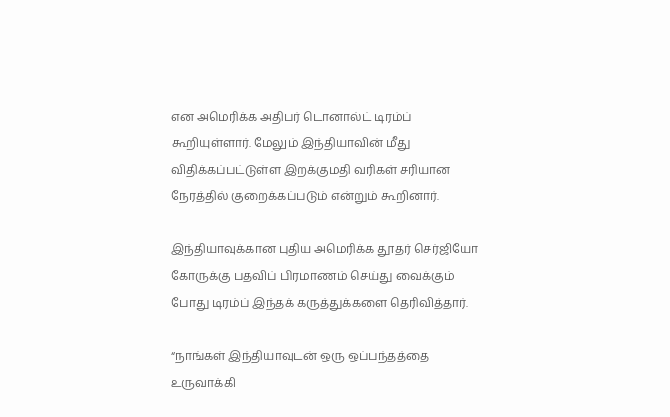என அமெரிக்க அதிபர் டொனால்ட் டிரம்ப் கூறியுள்ளார். மேலும் இந்தியாவின் மீது விதிக்கப்பட்டுள்ள இறக்குமதி வரிகள் சரியான நேரத்தில் குறைக்கப்படும் என்றும் கூறினார்.

இந்தியாவுக்கான புதிய அமெரிக்க தூதர் செர்ஜியோ கோருக்கு பதவிப் பிரமாணம் செய்து வைக்கும் போது டிரம்ப் இந்தக் கருத்துக்களை தெரிவித்தார்.

“நாங்கள் இந்தியாவுடன் ஒரு ஒப்பந்தத்தை உருவாக்கி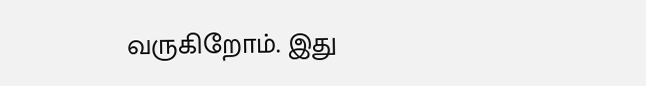வருகிறோம். இது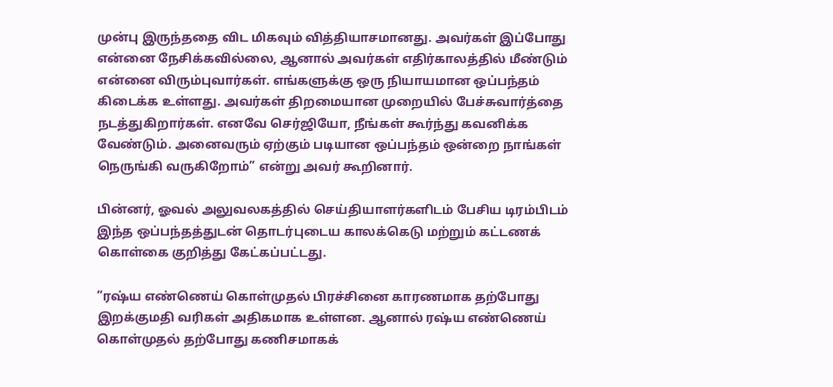முன்பு இருந்ததை விட மிகவும் வித்தியாசமானது. அவர்கள் இப்போது என்னை நேசிக்கவில்லை, ஆனால் அவர்கள் எதிர்காலத்தில் மீண்டும் என்னை விரும்புவார்கள். எங்களுக்கு ஒரு நியாயமான ஒப்பந்தம் கிடைக்க உள்ளது. அவர்கள் திறமையான முறையில் பேச்சுவார்த்தை நடத்துகிறார்கள். எனவே செர்ஜியோ, நீங்கள் கூர்ந்து கவனிக்க வேண்டும். அனைவரும் ஏற்கும் படியான ஒப்பந்தம் ஒன்றை நாங்கள் நெருங்கி வருகிறோம்” என்று அவர் கூறினார்.

பின்னர், ஓவல் அலுவலகத்தில் செய்தியாளர்களிடம் பேசிய டிரம்பிடம் இந்த ஒப்பந்தத்துடன் தொடர்புடைய காலக்கெடு மற்றும் கட்டணக் கொள்கை குறித்து கேட்கப்பட்டது.

”ரஷ்ய எண்ணெய் கொள்முதல் பிரச்சினை காரணமாக தற்போது இறக்குமதி வரிகள் அதிகமாக உள்ளன. ஆனால் ரஷ்ய எண்ணெய் கொள்முதல் தற்போது கணிசமாகக்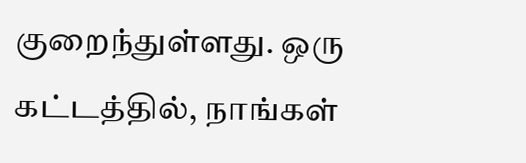குறைந்துள்ளது. ஒரு கட்டத்தில், நாங்கள்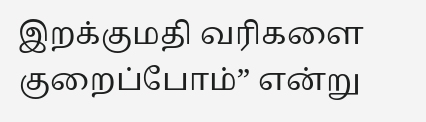இறக்குமதி வரிகளை குறைப்போம்” என்று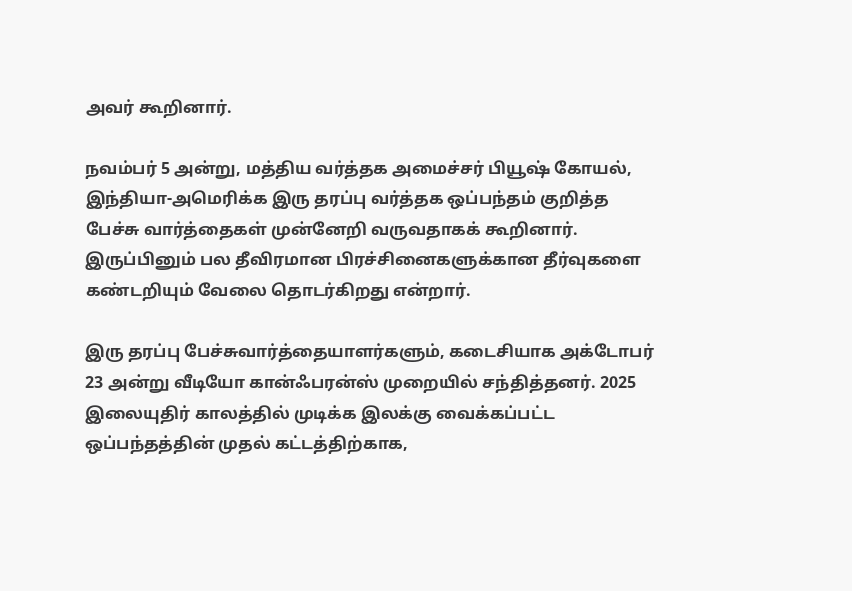அவர் கூறினார்.

நவம்பர் 5 அன்று, மத்திய வர்த்தக அமைச்சர் பியூஷ் கோயல், இந்தியா-அமெரிக்க இரு தரப்பு வர்த்தக ஒப்பந்தம் குறித்த பேச்சு வார்த்தைகள் முன்னேறி வருவதாகக் கூறினார். இருப்பினும் பல தீவிரமான பிரச்சினைகளுக்கான தீர்வுகளை கண்டறியும் வேலை தொடர்கிறது என்றார்.

இரு தரப்பு பேச்சுவார்த்தையாளர்களும், கடைசியாக அக்டோபர் 23 அன்று வீடியோ கான்ஃபரன்ஸ் முறையில் சந்தித்தனர். 2025 இலையுதிர் காலத்தில் முடிக்க இலக்கு வைக்கப்பட்ட ஒப்பந்தத்தின் முதல் கட்டத்திற்காக,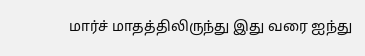மார்ச் மாதத்திலிருந்து இது வரை ஐந்து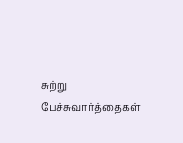சுற்று பேச்சுவார்த்தைகள்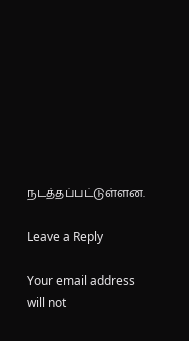நடத்தப்பட்டுள்ளன.

Leave a Reply

Your email address will not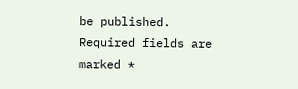be published. Required fields are marked *